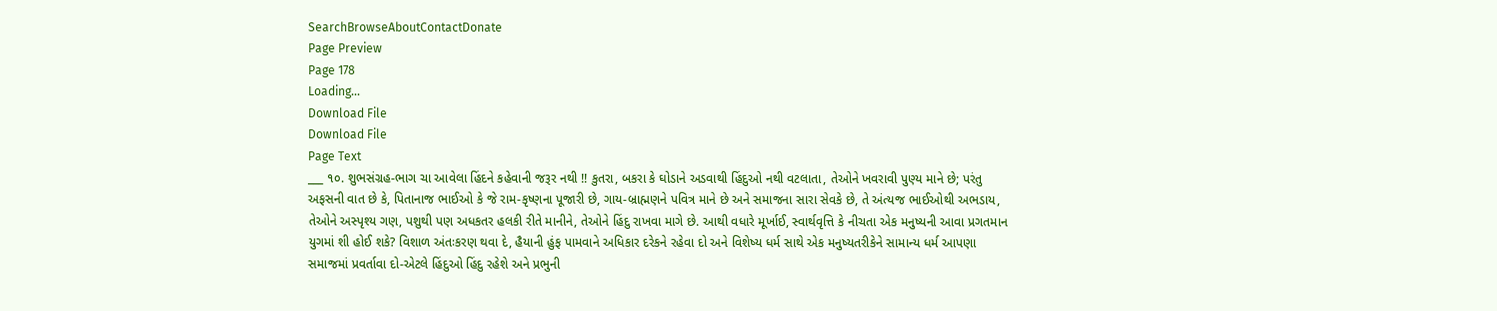SearchBrowseAboutContactDonate
Page Preview
Page 178
Loading...
Download File
Download File
Page Text
___ ૧૦. શુભસંગ્રહ-ભાગ ચા આવેલા હિંદને કહેવાની જરૂર નથી !! કુતરા, બકરા કે ઘોડાને અડવાથી હિંદુઓ નથી વટલાતા, તેઓને ખવરાવી પુણ્ય માને છે; પરંતુ અફસની વાત છે કે, પિતાનાજ ભાઈઓ કે જે રામ-કૃષ્ણના પૂજારી છે, ગાય-બ્રાહ્મણને પવિત્ર માને છે અને સમાજના સારા સેવકે છે, તે અંત્યજ ભાઈઓથી અભડાય, તેઓને અસ્પૃશ્ય ગણ, પશુથી પણ અધકતર હલકી રીતે માનીને, તેઓને હિંદુ રાખવા માગે છે. આથી વધારે મૂર્ખાઈ, સ્વાર્થવૃત્તિ કે નીચતા એક મનુષ્યની આવા પ્રગતમાન યુગમાં શી હોઈ શકે? વિશાળ અંતઃકરણ થવા દે, હૈયાની હુંફ પામવાને અધિકાર દરેકને રહેવા દો અને વિશેષ્ય ધર્મ સાથે એક મનુષ્યતરીકેને સામાન્ય ધર્મ આપણા સમાજમાં પ્રવર્તાવા દો-એટલે હિંદુઓ હિંદુ રહેશે અને પ્રભુની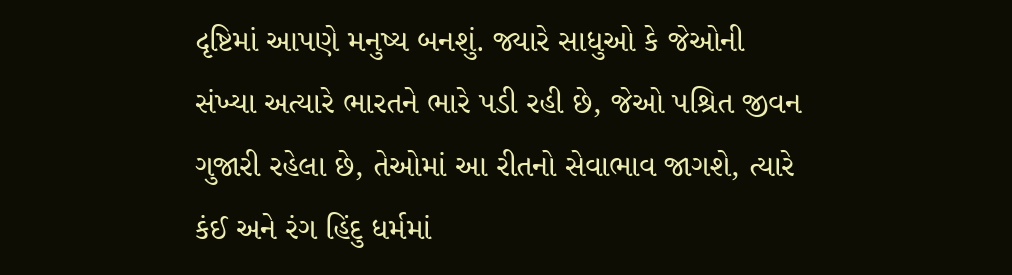દૃષ્ટિમાં આપણે મનુષ્ય બનશું. જ્યારે સાધુઓ કે જેઓની સંખ્યા અત્યારે ભારતને ભારે પડી રહી છે, જેઓ પશ્રિત જીવન ગુજારી રહેલા છે, તેઓમાં આ રીતનો સેવાભાવ જાગશે, ત્યારે કંઈ અને રંગ હિંદુ ધર્મમાં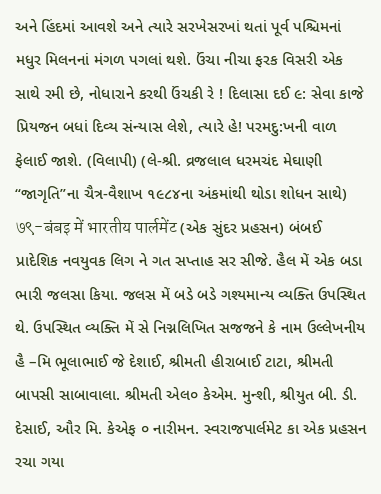અને હિંદમાં આવશે અને ત્યારે સરખેસરખાં થતાં પૂર્વ પશ્ચિમનાં મધુર મિલનનાં મંગળ પગલાં થશે. ઉંચા નીચા ફરક વિસરી એક સાથે રમી છે, નોધારાને કરથી ઉંચકી રે ! દિલાસા દઈ ૯: સેવા કાજે પ્રિયજન બધાં દિવ્ય સંન્યાસ લેશે, ત્યારે હે! પરમદુ:ખની વાળ ફેલાઈ જાશે. (વિલાપી) (લે-શ્રી. વ્રજલાલ ધરમચંદ મેઘાણી “જાગૃતિ”ના ચૈત્ર-વૈશાખ ૧૯૮૪ના અંકમાંથી થોડા શોધન સાથે) ७९-बंबइ में भारतीय पार्लमेंट (એક સુંદર પ્રહસન) બંબઈ પ્રાદેશિક નવયુવક લિગ ને ગત સપ્તાહ સર સીજે. હૈલ મેં એક બડા ભારી જલસા કિયા. જલસ મેં બડે બડે ગશ્યમાન્ય વ્યક્તિ ઉપસ્થિત થે. ઉપસ્થિત વ્યક્તિ મેં સે નિગ્નલિખિત સજજને કે નામ ઉલ્લેખનીય હૈ –મિ ભૂલાભાઈ જે દેશાઈ, શ્રીમતી હીરાબાઈ ટાટા, શ્રીમતી બાપસી સાબાવાલા. શ્રીમતી એલ૦ કેએમ. મુન્શી, શ્રીયુત બી. ડી. દેસાઈ, ઔર મિ. કેએફ ૦ નારીમન. સ્વરાજપાર્લમેટ કા એક પ્રહસન રચા ગયા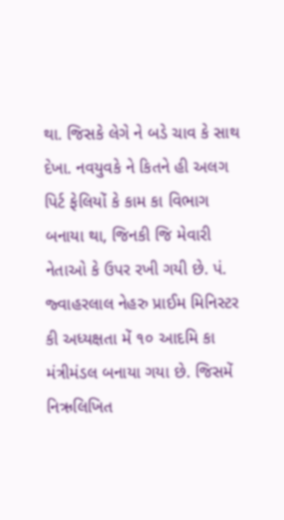થા. જિસકે લેગે ને બડે ચાવ કે સાથ દેખા. નવયુવકે ને કિતને હી અલગ પિર્ટ ફેલિયોં કે કામ કા વિભાગ બનાયા થા, જિનકી જિ મેવારી નેતાઓ કે ઉપર રખી ગયી છે. પં. જ્વાહરલાલ નેહરુ પ્રાઈમ મિનિસ્ટર કી અધ્યક્ષતા મેં ૧૦ આદમિ કા મંત્રીમંડલ બનાયા ગયા છે. જિસમેં નિઋલિખિત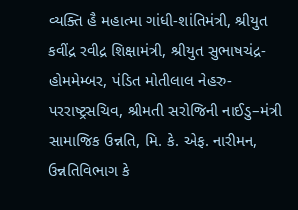વ્યક્તિ હૈ મહાત્મા ગાંધી-શાંતિમંત્રી, શ્રીયુત કવીંદ્ર રવીદ્ર શિક્ષામંત્રી, શ્રીયુત સુભાષચંદ્ર-હોમમેમ્બર, પંડિત મોતીલાલ નેહરુ-પરરાષ્ટ્રસચિવ, શ્રીમતી સરોજિની નાઈડુ–મંત્રી સામાજિક ઉન્નતિ, મિ. કે. એફ. નારીમન, ઉન્નતિવિભાગ કે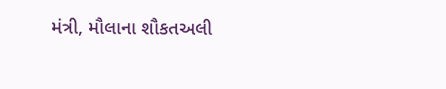મંત્રી, મૌલાના શૌકતઅલી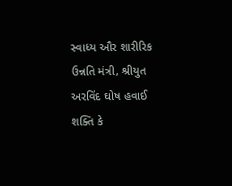સ્વાધ્ય ઔર શારીરિક ઉન્નતિ મંત્રી, શ્રીયુત અરવિંદ ઘોષ હવાઈ શક્તિ કે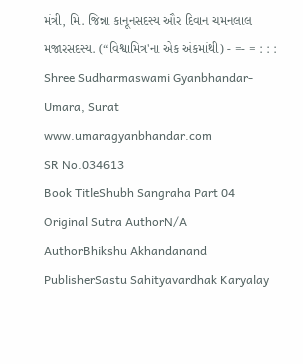મંત્રી, મિ. જિન્ના કાનૂનસદસ્ય ઔર દિવાન ચમનલાલ મજારસદસ્ય. (“વિશ્વામિત્ર'ના એક અંકમાંથી) - =- = : : : Shree Sudharmaswami Gyanbhandar-Umara, Surat www.umaragyanbhandar.com
SR No.034613
Book TitleShubh Sangraha Part 04
Original Sutra AuthorN/A
AuthorBhikshu Akhandanand
PublisherSastu Sahityavardhak Karyalay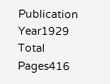Publication Year1929
Total Pages416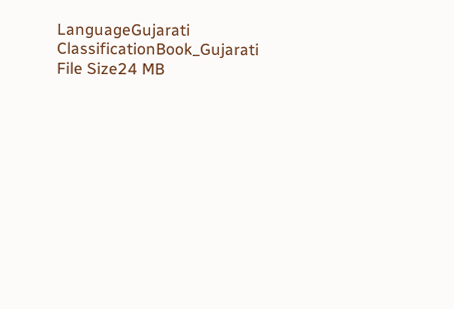LanguageGujarati
ClassificationBook_Gujarati
File Size24 MB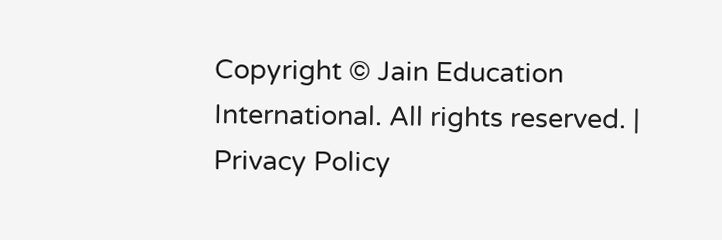Copyright © Jain Education International. All rights reserved. | Privacy Policy